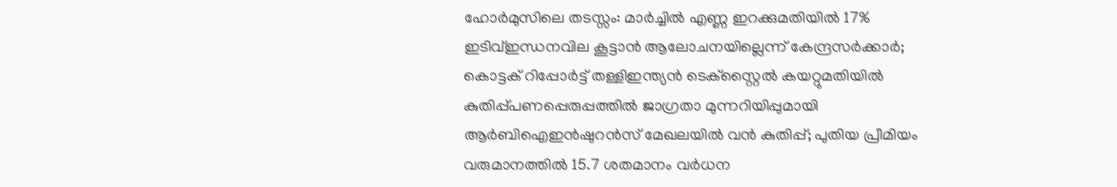ഹോർമുസിലെ തടസ്സം: മാർച്ചിൽ എണ്ണ ഇറക്കുമതിയിൽ 17% ഇടിവ്ഇന്ധനവില കൂട്ടാന്‍ ആലോചനയില്ലെന്ന് കേന്ദ്രസര്‍ക്കാര്‍; കൊട്ടക് റിപ്പോര്‍ട്ട് തള്ളിഇന്ത്യന്‍ ടെക്‌സ്റ്റൈല്‍ കയറ്റുമതിയില്‍ കുതിപ്പ്പണപ്പെരുപ്പത്തിൽ ജാഗ്രതാ മുന്നറിയിപ്പുമായി ആർബിഐഇൻഷുറൻസ് മേഖലയിൽ വൻ കുതിപ്പ്; പുതിയ പ്രീമിയം വരുമാനത്തിൽ 15.7 ശതമാനം വർധന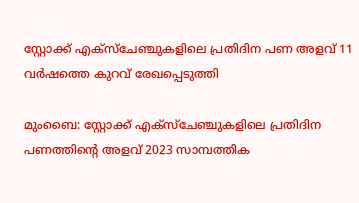സ്റ്റോക്ക് എക്‌സ്‌ചേഞ്ചുകളിലെ പ്രതിദിന പണ അളവ് 11 വര്‍ഷത്തെ കുറവ് രേഖപ്പെടുത്തി

മുംബൈ: സ്റ്റോക്ക് എക്‌സ്‌ചേഞ്ചുകളിലെ പ്രതിദിന പണത്തിന്റെ അളവ് 2023 സാമ്പത്തിക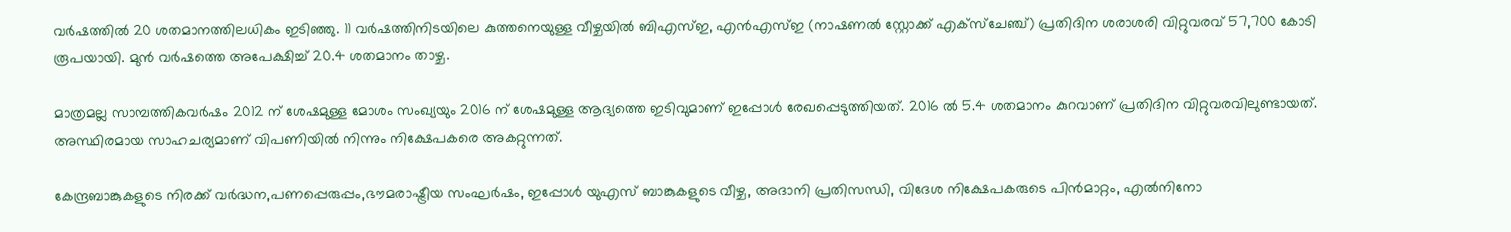വര്‍ഷത്തില്‍ 20 ശതമാനത്തിലധികം ഇടിഞ്ഞു. 11 വര്‍ഷത്തിനിടയിലെ കുത്തനെയുള്ള വീഴ്ചയില്‍ ബിഎസ്ഇ, എന്‍എസ്ഇ (നാഷണല്‍ സ്റ്റോക്ക് എക്സ്ചേഞ്ച്) പ്രതിദിന ശരാശരി വിറ്റുവരവ് 57,700 കോടി രൂപയായി. മുന്‍ വര്‍ഷത്തെ അപേക്ഷിച്ച് 20.4 ശതമാനം താഴ്ച.

മാത്രമല്ല സാമ്പത്തികവര്‍ഷം 2012 ന് ശേഷമുള്ള മോശം സംഖ്യയും 2016 ന് ശേഷമുള്ള ആദ്യത്തെ ഇടിവുമാണ് ഇപ്പോള്‍ രേഖപ്പെടുത്തിയത്. 2016 ല്‍ 5.4 ശതമാനം കുറവാണ് പ്രതിദിന വിറ്റുവരവിലുണ്ടായത്. അസ്ഥിരമായ സാഹചര്യമാണ് വിപണിയില്‍ നിന്നും നിക്ഷേപകരെ അകറ്റുന്നത്.

കേന്ദ്രബാങ്കുകളുടെ നിരക്ക് വര്‍ദ്ധന,പണപ്പെരുപ്പം,ഭൗമരാഷ്ട്രീയ സംഘര്‍ഷം, ഇപ്പോള്‍ യുഎസ് ബാങ്കുകളുടെ വീഴ്ച, അദാനി പ്രതിസന്ധി, വിദേശ നിക്ഷേപകരുടെ പിന്‍മാറ്റം, എല്‍നിനോ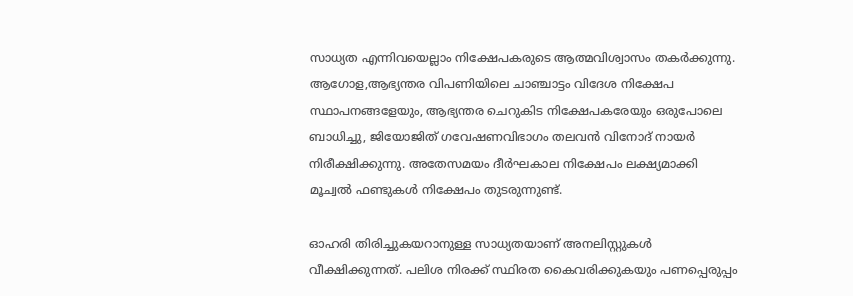സാധ്യത എന്നിവയെല്ലാം നിക്ഷേപകരുടെ ആത്മവിശ്വാസം തകര്‍ക്കുന്നു. ആഗോള,ആഭ്യന്തര വിപണിയിലെ ചാഞ്ചാട്ടം വിദേശ നിക്ഷേപ സ്ഥാപനങ്ങളേയും, ആഭ്യന്തര ചെറുകിട നിക്ഷേപകരേയും ഒരുപോലെ ബാധിച്ചു, ജിയോജിത് ഗവേഷണവിഭാഗം തലവന്‍ വിനോദ് നായര്‍ നിരീക്ഷിക്കുന്നു. അതേസമയം ദീര്‍ഘകാല നിക്ഷേപം ലക്ഷ്യമാക്കി മൂച്വല്‍ ഫണ്ടുകള്‍ നിക്ഷേപം തുടരുന്നുണ്ട്.

ഓഹരി തിരിച്ചുകയറാനുള്ള സാധ്യതയാണ് അനലിസ്റ്റുകള്‍ വീക്ഷിക്കുന്നത്. പലിശ നിരക്ക് സ്ഥിരത കൈവരിക്കുകയും പണപ്പെരുപ്പം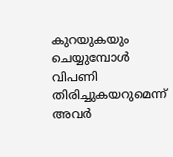കുറയുകയും ചെയ്യുമ്പോള്‍ വിപണി തിരിച്ചുകയറുമെന്ന് അവര്‍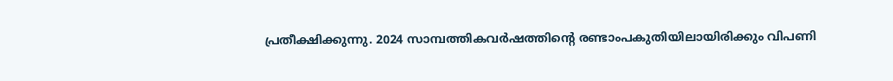പ്രതീക്ഷിക്കുന്നു. 2024 സാമ്പത്തികവര്‍ഷത്തിന്റെ രണ്ടാംപകുതിയിലായിരിക്കും വിപണി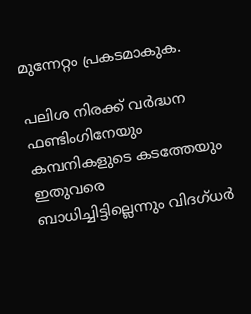മുന്നേറ്റം പ്രകടമാകുക.

പലിശ നിരക്ക് വര്‍ദ്ധന ഫണ്ടിംഗിനേയും കമ്പനികളുടെ കടത്തേയും ഇതുവരെ ബാധിച്ചിട്ടില്ലെന്നും വിദഗ്ധര്‍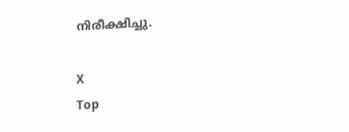നിരീക്ഷിച്ചു.

X
Top